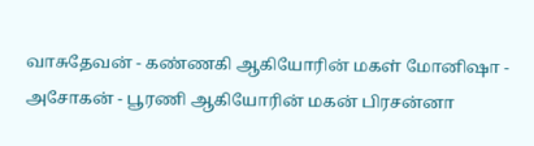வாசுதேவன் - கண்ணகி ஆகியோரின் மகள் மோனிஷா - அசோகன் - பூரணி ஆகியோரின் மகன் பிரசன்னா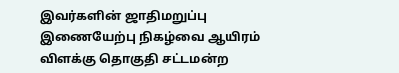இவர்களின் ஜாதிமறுப்பு இணையேற்பு நிகழ்வை ஆயிரம் விளக்கு தொகுதி சட்டமன்ற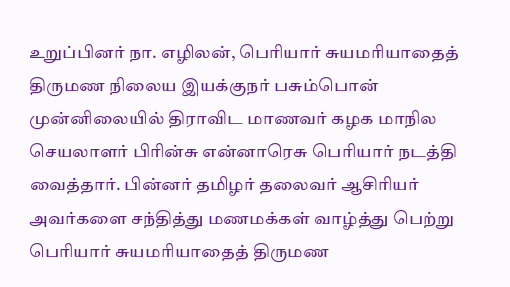உறுப்பினர் நா. எழிலன், பெரியார் சுயமரியாதைத் திருமண நிலைய இயக்குநர் பசும்பொன் முன்னிலையில் திராவிட மாணவர் கழக மாநில செயலாளர் பிரின்சு என்னாரெசு பெரியார் நடத்தி வைத்தார். பின்னர் தமிழர் தலைவர் ஆசிரியர் அவர்களை சந்தித்து மணமக்கள் வாழ்த்து பெற்று பெரியார் சுயமரியாதைத் திருமண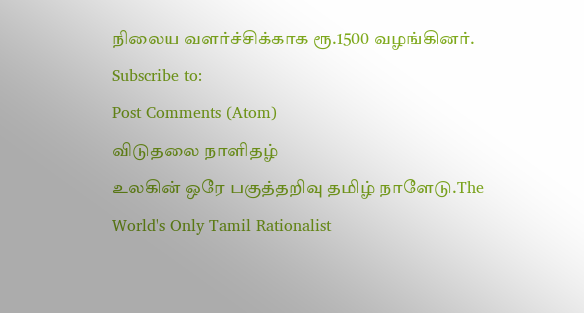நிலைய வளர்ச்சிக்காக ரூ.1500 வழங்கினர்.
Subscribe to:
Post Comments (Atom)
விடுதலை நாளிதழ்
உலகின் ஒரே பகுத்தறிவு தமிழ் நாளேடு.The World's Only Tamil Rationalist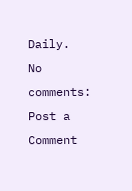Daily.
No comments:
Post a Comment